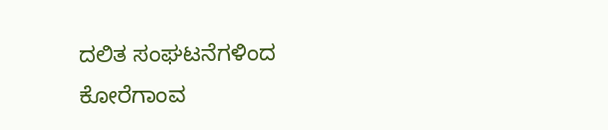ದಲಿತ ಸಂಘಟನೆಗಳಿಂದ ಕೋರೆಗಾಂವ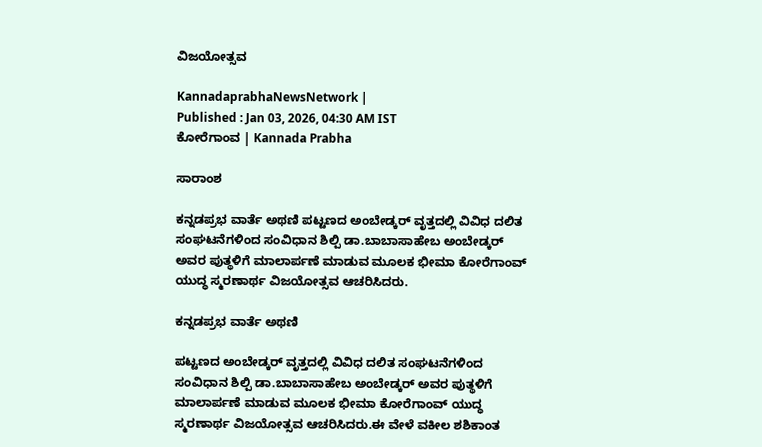ವಿಜಯೋತ್ಸವ

KannadaprabhaNewsNetwork |
Published : Jan 03, 2026, 04:30 AM IST
ಕೋರೆಗಾಂವ | Kannada Prabha

ಸಾರಾಂಶ

ಕನ್ನಡಪ್ರಭ ವಾರ್ತೆ ಅಥಣಿ ಪಟ್ಟಣದ ಅಂಬೇಡ್ಕರ್ ವೃತ್ತದಲ್ಲಿ ವಿವಿಧ ದಲಿತ ಸಂಘಟನೆಗಳಿಂದ ಸಂವಿಧಾನ ಶಿಲ್ಪಿ ಡಾ.ಬಾಬಾಸಾಹೇಬ ಅಂಬೇಡ್ಕರ್ ಅವರ ಪುತ್ಥಳಿಗೆ ಮಾಲಾರ್ಪಣೆ ಮಾಡುವ ಮೂಲಕ ಭೀಮಾ ಕೋರೆಗಾಂವ್ ಯುದ್ಧ ಸ್ಮರಣಾರ್ಥ ವಿಜಯೋತ್ಸವ ಆಚರಿಸಿದರು.

ಕನ್ನಡಪ್ರಭ ವಾರ್ತೆ ಅಥಣಿ

ಪಟ್ಟಣದ ಅಂಬೇಡ್ಕರ್ ವೃತ್ತದಲ್ಲಿ ವಿವಿಧ ದಲಿತ ಸಂಘಟನೆಗಳಿಂದ ಸಂವಿಧಾನ ಶಿಲ್ಪಿ ಡಾ.ಬಾಬಾಸಾಹೇಬ ಅಂಬೇಡ್ಕರ್ ಅವರ ಪುತ್ಥಳಿಗೆ ಮಾಲಾರ್ಪಣೆ ಮಾಡುವ ಮೂಲಕ ಭೀಮಾ ಕೋರೆಗಾಂವ್ ಯುದ್ಧ ಸ್ಮರಣಾರ್ಥ ವಿಜಯೋತ್ಸವ ಆಚರಿಸಿದರು.ಈ ವೇಳೆ ವಕೀಲ ಶಶಿಕಾಂತ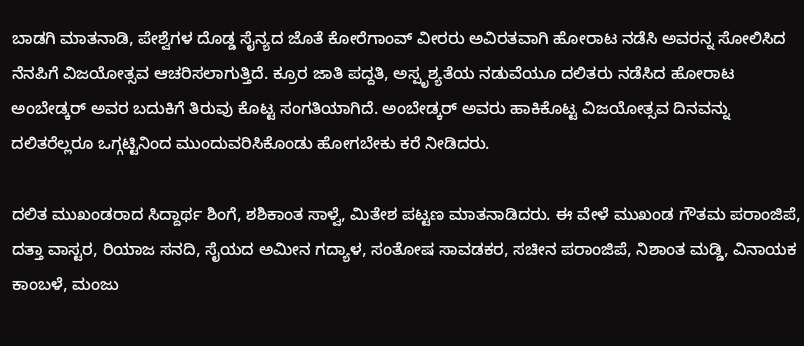ಬಾಡಗಿ ಮಾತನಾಡಿ, ಪೇಶ್ವೆಗಳ ದೊಡ್ಡ ಸೈನ್ಯದ ಜೊತೆ ಕೋರೆಗಾಂವ್ ವೀರರು ಅವಿರತವಾಗಿ ಹೋರಾಟ ನಡೆಸಿ ಅವರನ್ನ ಸೋಲಿಸಿದ ನೆನಪಿಗೆ ವಿಜಯೋತ್ಸವ ಆಚರಿಸಲಾಗುತ್ತಿದೆ. ಕ್ರೂರ ಜಾತಿ ಪದ್ದತಿ, ಅಸ್ಪೃಶ್ಯತೆಯ ನಡುವೆಯೂ ದಲಿತರು ನಡೆಸಿದ ಹೋರಾಟ ಅಂಬೇಡ್ಕರ್ ಅವರ ಬದುಕಿಗೆ ತಿರುವು ಕೊಟ್ಟ ಸಂಗತಿಯಾಗಿದೆ. ಅಂಬೇಡ್ಕರ್ ಅವರು ಹಾಕಿಕೊಟ್ಟ ವಿಜಯೋತ್ಸವ ದಿನವನ್ನು ದಲಿತರೆಲ್ಲರೂ ಒಗ್ಗಟ್ಟಿನಿಂದ ಮುಂದುವರಿಸಿಕೊಂಡು ಹೋಗಬೇಕು ಕರೆ ನೀಡಿದರು.

ದಲಿತ ಮುಖಂಡರಾದ ಸಿದ್ದಾರ್ಥ ಶಿಂಗೆ, ಶಶಿಕಾಂತ ಸಾಳ್ವೆ, ಮಿತೇಶ ಪಟ್ಟಣ ಮಾತನಾಡಿದರು. ಈ ವೇಳೆ ಮುಖಂಡ ಗೌತಮ ಪರಾಂಜಿಪೆ, ದತ್ತಾ ವಾಸ್ಟರ, ರಿಯಾಜ ಸನದಿ, ಸೈಯದ ಅಮೀನ ಗದ್ಯಾಳ, ಸಂತೋಷ ಸಾವಡಕರ, ಸಚೀನ ಪರಾಂಜಿಪೆ, ನಿಶಾಂತ ಮಡ್ಡಿ, ವಿನಾಯಕ ಕಾಂಬಳೆ, ಮಂಜು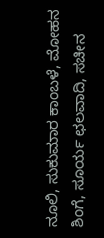ನೂಲಿ, ಸುಕುಮಾರ ಕಾಂಬಳೆ, ಮೋಹನ ಶಿಂಗೆ, ಸೂರ್ಯ ಛಲವಾದಿ, ಸಚೀನ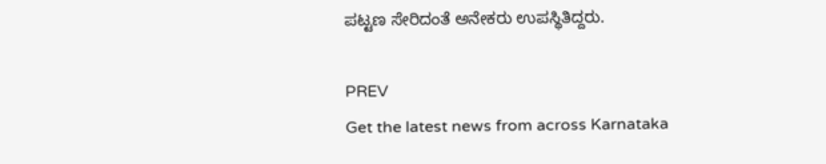ಪಟ್ಟಣ ಸೇರಿದಂತೆ ಅನೇಕರು ಉಪಸ್ಥಿತಿದ್ದರು.

PREV
Get the latest news from across Karnataka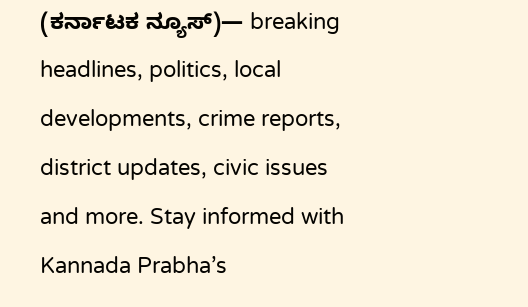(ಕರ್ನಾಟಕ ನ್ಯೂಸ್)— breaking headlines, politics, local developments, crime reports, district updates, civic issues and more. Stay informed with Kannada Prabha’s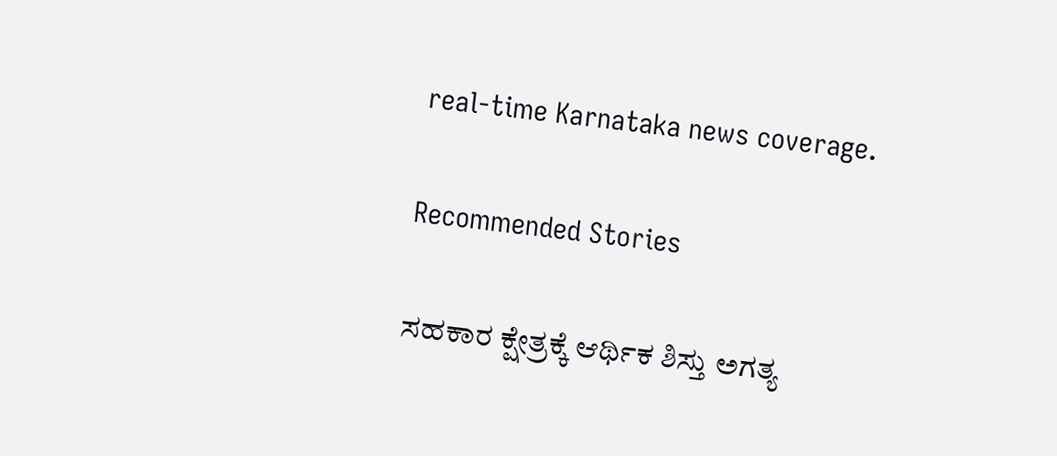real‑time Karnataka news coverage.

Recommended Stories

ಸಹಕಾರ ಕ್ಷೇತ್ರಕ್ಕೆ ಆರ್ಥಿಕ ಶಿಸ್ತು ಅಗತ್ಯ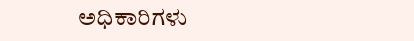ಅಧಿಕಾರಿಗಳು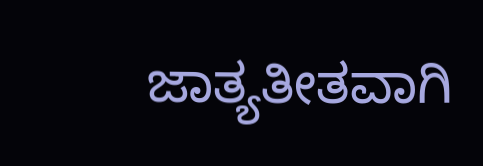ಜಾತ್ಯತೀತವಾಗಿ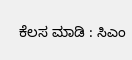ಕೆಲಸ ಮಾಡಿ : ಸಿಎಂ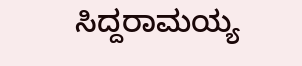ಸಿದ್ದರಾಮಯ್ಯ